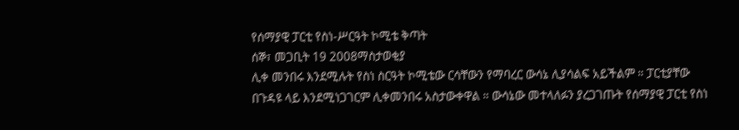የሰማያዊ ፓርቲ የስነ-ሥርዓት ኮሚቴ ቅጣት
ሰኞ፣ መጋቢት 19 2008ማስታወቂያ
ሊቀ መንበሩ እንደሚሉት የስነ ስርዓት ኮሚቴው ርሳቸውን የማባረር ውሳኔ ሊያሳልፍ አይችልም ። ፓርቲያቸው በጉዳዩ ላይ እንደሚነጋገርም ሊቀመንበሩ አስታውቀዋል ። ውሳኔው መተላለፉን ያረጋገጡት የሰማያዊ ፓርቲ የስነ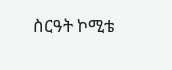ስርዓት ኮሚቴ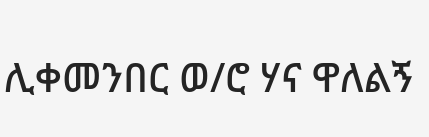ሊቀመንበር ወ/ሮ ሃና ዋለልኝ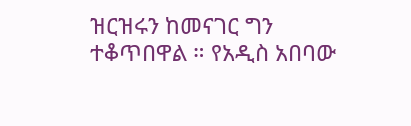ዝርዝሩን ከመናገር ግን ተቆጥበዋል ። የአዲስ አበባው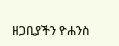ዘጋቢያችን ዮሐንስ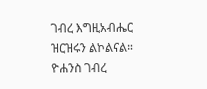ገብረ እግዚአብሔር ዝርዝሩን ልኮልናል።
ዮሐንስ ገብረ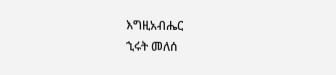እግዚአብሔር
ኂሩት መለሰ